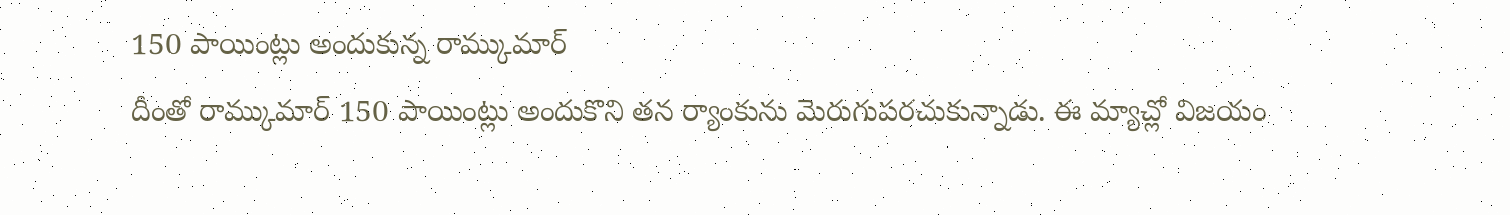150 పాయింట్లు అందుకున్న రామ్కుమార్
దీంతో రామ్కుమార్ 150 పాయింట్లు అందుకొని తన ర్యాంకును మెరుగుపరచుకున్నాడు. ఈ మ్యాచ్లో విజయం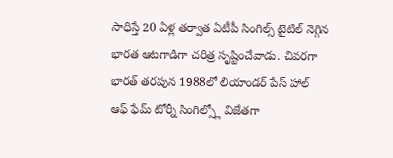సాధిస్తే 20 ఏళ్ల తర్వాత ఏటీపీ సింగిల్స్ టైటిల్ నెగ్గిన భారత ఆటగాడిగా చరిత్ర సృష్టించేవాడు. చివరగా భారత్ తరపున 1988లో లియాండర్ పేస్ హాల్ ఆఫ్ ఫేమ్ టోర్నీ సింగిల్స్లో విజేతగా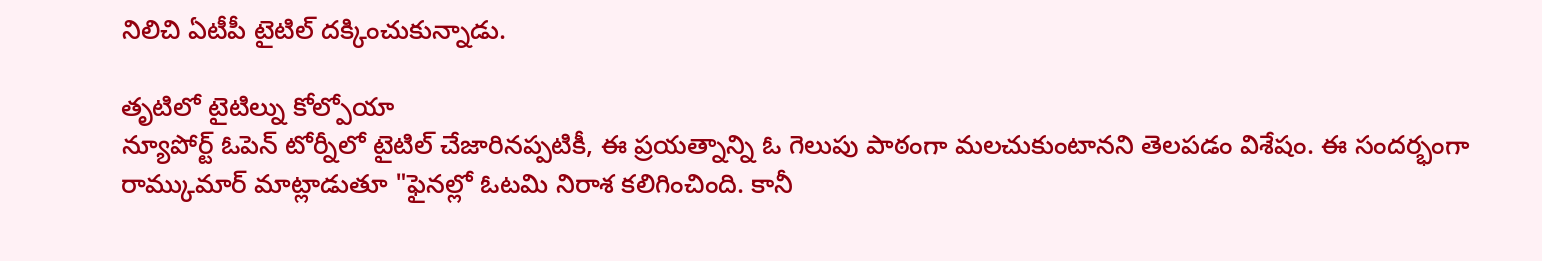నిలిచి ఏటీపీ టైటిల్ దక్కించుకున్నాడు.

తృటిలో టైటిల్ను కోల్పోయా
న్యూపోర్ట్ ఓపెన్ టోర్నీలో టైటిల్ చేజారినప్పటికీ, ఈ ప్రయత్నాన్ని ఓ గెలుపు పాఠంగా మలచుకుంటానని తెలపడం విశేషం. ఈ సందర్భంగా రామ్కుమార్ మాట్లాడుతూ "ఫైనల్లో ఓటమి నిరాశ కలిగించింది. కానీ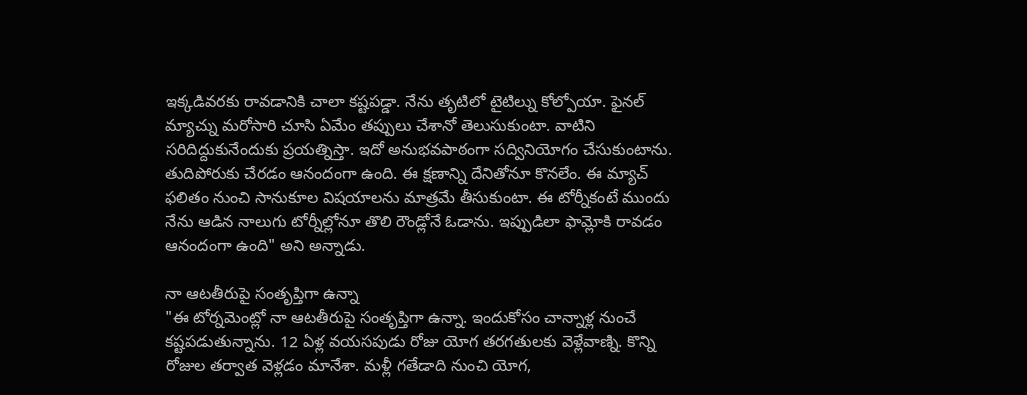ఇక్కడివరకు రావడానికి చాలా కష్టపడ్డా. నేను తృటిలో టైటిల్ను కోల్పోయా. ఫైనల్ మ్యాచ్ను మరోసారి చూసి ఏమేం తప్పులు చేశానో తెలుసుకుంటా. వాటిని సరిదిద్దుకునేందుకు ప్రయత్నిస్తా. ఇదో అనుభవపాఠంగా సద్వినియోగం చేసుకుంటాను. తుదిపోరుకు చేరడం ఆనందంగా ఉంది. ఈ క్షణాన్ని దేనితోనూ కొనలేం. ఈ మ్యాచ్ ఫలితం నుంచి సానుకూల విషయాలను మాత్రమే తీసుకుంటా. ఈ టోర్నీకంటే ముందు నేను ఆడిన నాలుగు టోర్నీల్లోనూ తొలి రౌండ్లోనే ఓడాను. ఇప్పుడిలా ఫామ్లోకి రావడం ఆనందంగా ఉంది" అని అన్నాడు.

నా ఆటతీరుపై సంతృప్తిగా ఉన్నా
"ఈ టోర్నమెంట్లో నా ఆటతీరుపై సంతృప్తిగా ఉన్నా. ఇందుకోసం చాన్నాళ్ల నుంచే కష్టపడుతున్నాను. 12 ఏళ్ల వయసపుడు రోజు యోగ తరగతులకు వెళ్లేవాణ్ని. కొన్ని రోజుల తర్వాత వెళ్లడం మానేశా. మళ్లీ గతేడాది నుంచి యోగ,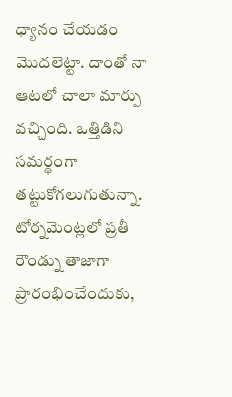ధ్యానం చేయడం మొదలెట్టా. దాంతో నా ఆటలో చాలా మార్పు వచ్చింది. ఒత్తిడిని సమర్థంగా తట్టుకోగలుగుతున్నా. టోర్నమెంట్లలో ప్రతీ రౌండ్ను తాజాగా ప్రారంభించేందుకు,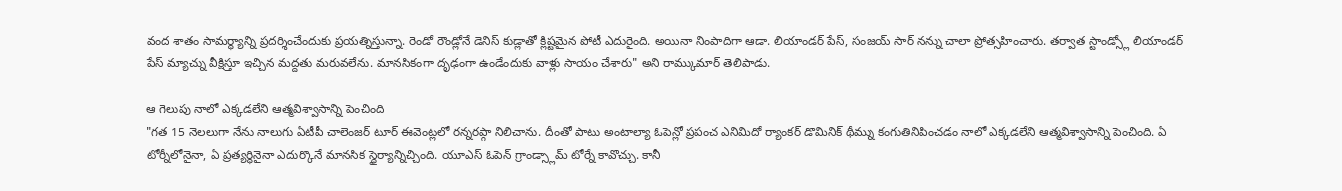వంద శాతం సామర్థ్యాన్ని ప్రదర్శించేందుకు ప్రయత్నిస్తున్నా. రెండో రౌండ్లోనే డెనిస్ కుడ్లాతో క్లిష్టమైన పోటీ ఎదురైంది. అయినా నింపాదిగా ఆడా. లియాండర్ పేస్, సంజయ్ సార్ నన్ను చాలా ప్రోత్సహించారు. తర్వాత స్టాండ్స్లో లియాండర్ పేస్ మ్యాచ్ను వీక్షిస్తూ ఇచ్చిన మద్దతు మరువలేను. మానసికంగా దృఢంగా ఉండేందుకు వాళ్లు సాయం చేశారు" అని రామ్కుమార్ తెలిపాడు.

ఆ గెలుపు నాలో ఎక్కడలేని ఆత్మవిశ్వాసాన్ని పెంచింది
"గత 15 నెలలుగా నేను నాలుగు ఏటీపీ చాలెంజర్ టూర్ ఈవెంట్లలో రన్నరప్గా నిలిచాను. దీంతో పాటు అంటాల్యా ఓపెన్లో ప్రపంచ ఎనిమిదో ర్యాంకర్ డొమినిక్ థీమ్ను కంగుతినిపించడం నాలో ఎక్కడలేని ఆత్మవిశ్వాసాన్ని పెంచింది. ఏ టోర్నీలోనైనా, ఏ ప్రత్యర్థినైనా ఎదుర్కొనే మానసిక స్థైర్యాన్నిచ్చింది. యూఎస్ ఓపెన్ గ్రాండ్స్లామ్ టోర్నే కావొచ్చు. కానీ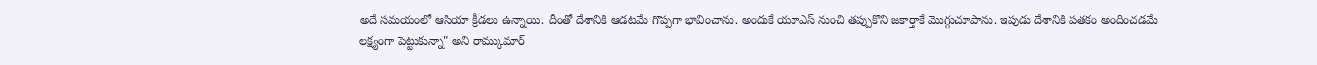అదే సమయంలో ఆసియా క్రీడలు ఉన్నాయి. దీంతో దేశానికి ఆడటమే గొప్పగా భావించాను. అందుకే యూఎస్ నుంచి తప్పుకొని జకార్తాకే మొగ్గుచూపాను. ఇపుడు దేశానికి పతకం అందించడమే లక్ష్యంగా పెట్టుకున్నా" అని రామ్కుమార్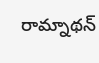రామ్నాథన్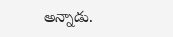అన్నాడు.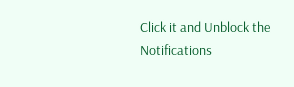Click it and Unblock the Notifications